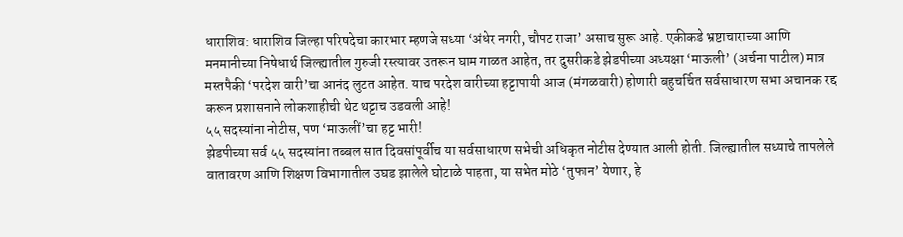धाराशिव: धाराशिव जिल्हा परिषदेचा कारभार म्हणजे सध्या ‘अंधेर नगरी, चौपट राजा’ असाच सुरू आहे. एकीकडे भ्रष्टाचाराच्या आणि मनमानीच्या निषेधार्थ जिल्ह्यातील गुरुजी रस्त्यावर उतरून घाम गाळत आहेत, तर दुसरीकडे झेडपीच्या अध्यक्षा ‘माऊली’ (अर्चना पाटील) मात्र मस्तपैकी ‘परदेश वारी’चा आनंद लुटत आहेत. याच परदेश वारीच्या हट्टापायी आज (मंगळवारी) होणारी बहुचर्चित सर्वसाधारण सभा अचानक रद्द करून प्रशासनाने लोकशाहीची थेट थट्टाच उडवली आहे!
५५ सदस्यांना नोटीस, पण ‘माऊलीं’चा हट्ट भारी!
झेडपीच्या सर्व ५५ सदस्यांना तब्बल सात दिवसांपूर्वीच या सर्वसाधारण सभेची अधिकृत नोटीस देण्यात आली होती. जिल्ह्यातील सध्याचे तापलेले वातावरण आणि शिक्षण विभागातील उघड झालेले घोटाळे पाहता, या सभेत मोठे ‘तुफान’ येणार, हे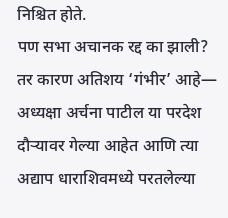निश्चित होते.
पण सभा अचानक रद्द का झाली? तर कारण अतिशय ‘गंभीर’ आहे— अध्यक्षा अर्चना पाटील या परदेश दौऱ्यावर गेल्या आहेत आणि त्या अद्याप धाराशिवमध्ये परतलेल्या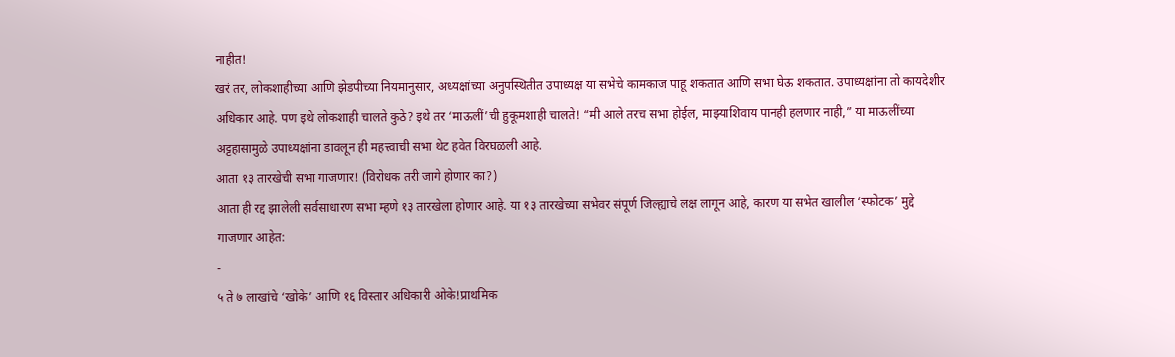नाहीत!
खरं तर, लोकशाहीच्या आणि झेडपीच्या नियमानुसार, अध्यक्षांच्या अनुपस्थितीत उपाध्यक्ष या सभेचे कामकाज पाहू शकतात आणि सभा घेऊ शकतात. उपाध्यक्षांना तो कायदेशीर अधिकार आहे. पण इथे लोकशाही चालते कुठे? इथे तर ‘माऊलीं’ची हुकूमशाही चालते! “मी आले तरच सभा होईल, माझ्याशिवाय पानही हलणार नाही,” या माऊलींच्या अट्टहासामुळे उपाध्यक्षांना डावलून ही महत्त्वाची सभा थेट हवेत विरघळली आहे.
आता १३ तारखेची सभा गाजणार! (विरोधक तरी जागे होणार का?)
आता ही रद्द झालेली सर्वसाधारण सभा म्हणे १३ तारखेला होणार आहे. या १३ तारखेच्या सभेवर संपूर्ण जिल्ह्याचे लक्ष लागून आहे, कारण या सभेत खालील ‘स्फोटक’ मुद्दे गाजणार आहेत:
-
५ ते ७ लाखांचे ‘खोके’ आणि १६ विस्तार अधिकारी ओके!प्राथमिक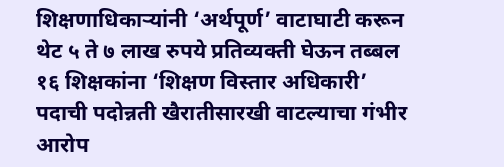शिक्षणाधिकाऱ्यांनी ‘अर्थपूर्ण’ वाटाघाटी करून थेट ५ ते ७ लाख रुपये प्रतिव्यक्ती घेऊन तब्बल १६ शिक्षकांना ‘शिक्षण विस्तार अधिकारी’ पदाची पदोन्नती खैरातीसारखी वाटल्याचा गंभीर आरोप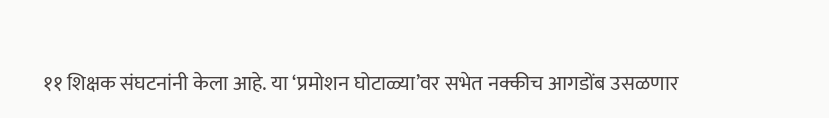११ शिक्षक संघटनांनी केला आहे. या ‘प्रमोशन घोटाळ्या’वर सभेत नक्कीच आगडोंब उसळणार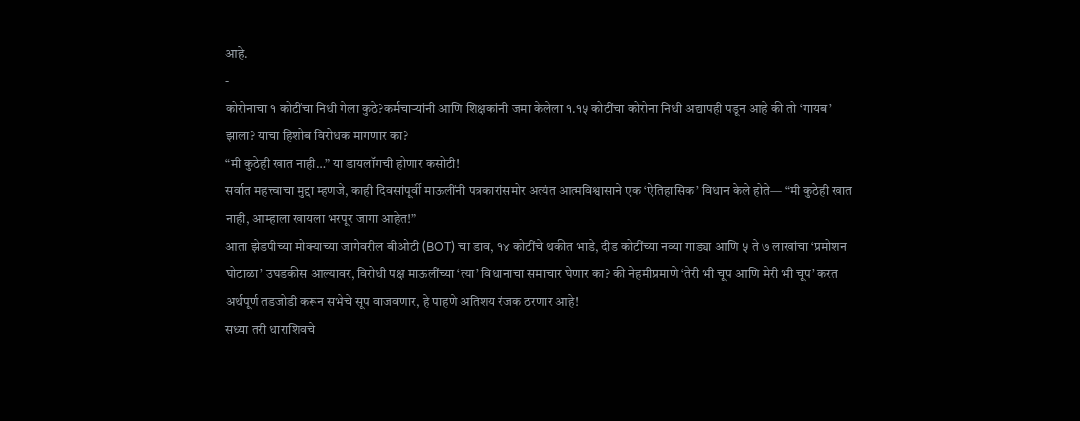आहे.
-
कोरोनाचा १ कोटींचा निधी गेला कुठे?कर्मचाऱ्यांनी आणि शिक्षकांनी जमा केलेला १.१५ कोटींचा कोरोना निधी अद्यापही पडून आहे की तो ‘गायब’ झाला? याचा हिशोब विरोधक मागणार का?
“मी कुठेही खात नाही…” या डायलॉगची होणार कसोटी!
सर्वात महत्त्वाचा मुद्दा म्हणजे, काही दिवसांपूर्वी माऊलींनी पत्रकारांसमोर अत्यंत आत्मविश्वासाने एक ‘ऐतिहासिक’ विधान केले होते— “मी कुठेही खात नाही, आम्हाला खायला भरपूर जागा आहेत!”
आता झेडपीच्या मोक्याच्या जागेवरील बीओटी (BOT) चा डाव, १४ कोटींचे थकीत भाडे, दीड कोटींच्या नव्या गाड्या आणि ५ ते ७ लाखांचा ‘प्रमोशन घोटाळा’ उघडकीस आल्यावर, विरोधी पक्ष माऊलींच्या ‘त्या’ विधानाचा समाचार घेणार का? की नेहमीप्रमाणे ‘तेरी भी चूप आणि मेरी भी चूप’ करत अर्थपूर्ण तडजोडी करून सभेचे सूप वाजवणार, हे पाहणे अतिशय रंजक ठरणार आहे!
सध्या तरी धाराशिवचे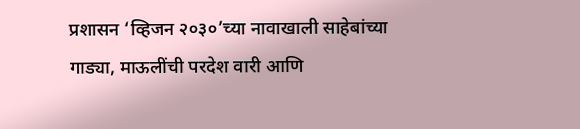प्रशासन ‘व्हिजन २०३०’च्या नावाखाली साहेबांच्या गाड्या, माऊलींची परदेश वारी आणि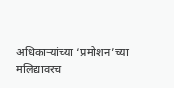अधिकाऱ्यांच्या ‘प्रमोशन’च्या मलिद्यावरच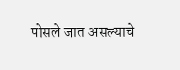पोसले जात असल्याचे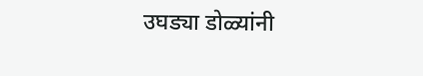उघड्या डोळ्यांनी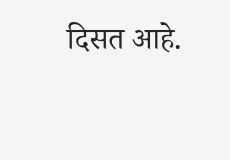दिसत आहे.